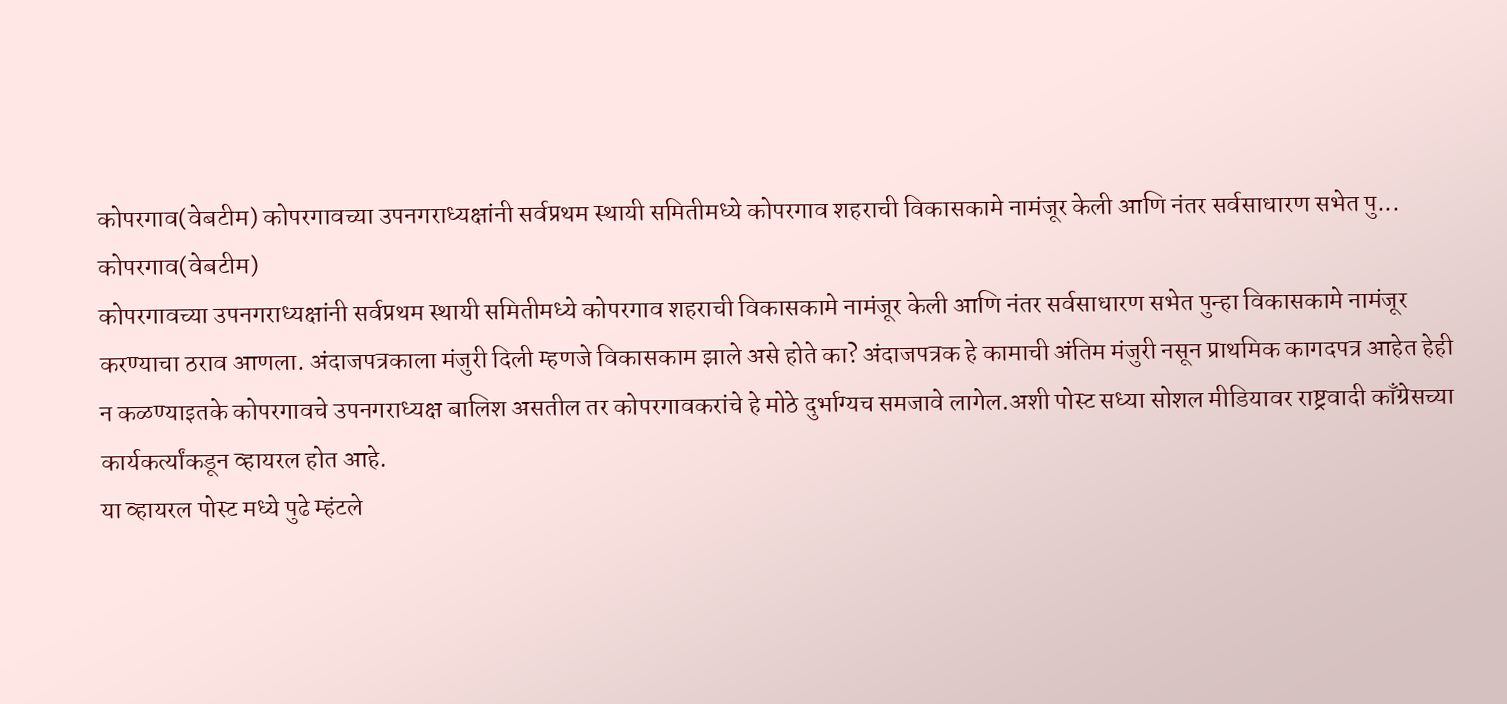कोपरगाव(वेबटीम) कोपरगावच्या उपनगराध्यक्षांनी सर्वप्रथम स्थायी समितीमध्ये कोपरगाव शहराची विकासकामे नामंजूर केली आणि नंतर सर्वसाधारण सभेत पु...
कोपरगाव(वेबटीम)
कोपरगावच्या उपनगराध्यक्षांनी सर्वप्रथम स्थायी समितीमध्ये कोपरगाव शहराची विकासकामे नामंजूर केली आणि नंतर सर्वसाधारण सभेत पुन्हा विकासकामे नामंजूर करण्याचा ठराव आणला. अंदाजपत्रकाला मंजुरी दिली म्हणजे विकासकाम झाले असे होते का? अंदाजपत्रक हे कामाची अंतिम मंजुरी नसून प्राथमिक कागदपत्र आहेत हेही न कळण्याइतके कोपरगावचे उपनगराध्यक्ष बालिश असतील तर कोपरगावकरांचे हे मोठे दुर्भाग्यच समजावे लागेल.अशी पोस्ट सध्या सोशल मीडियावर राष्ट्रवादी काँग्रेसच्या कार्यकर्त्यांकडून व्हायरल होत आहे.
या व्हायरल पोस्ट मध्ये पुढे म्हंटले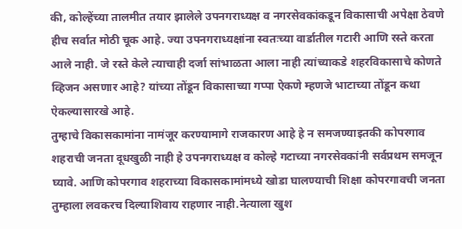की, कोल्हेंच्या तालमीत तयार झालेले उपनगराध्यक्ष व नगरसेवकांकडून विकासाची अपेक्षा ठेवणे हीच सर्वात मोठी चूक आहे. ज्या उपनगराध्यक्षांना स्वतःच्या वार्डातील गटारी आणि रस्ते करता आले नाही. जे रस्ते केले त्याचाही दर्जा सांभाळता आला नाही त्यांच्याकडे शहरविकासाचे कोणते व्हिजन असणार आहे? यांच्या तोंडून विकासाच्या गप्पा ऐकणे म्हणजे भाटाच्या तोंडून कथा ऐकल्यासारखे आहे.
तुम्हाचे विकासकामांना नामंजूर करण्यामागे राजकारण आहे हे न समजण्याइतकी कोपरगाव शहराची जनता दूधखुळी नाही हे उपनगराध्यक्ष व कोल्हे गटाच्या नगरसेवकांनी सर्वप्रथम समजून घ्यावे. आणि कोपरगाव शहराच्या विकासकामांमध्ये खोडा घालण्याची शिक्षा कोपरगावची जनता तुम्हाला लवकरच दिल्याशिवाय राहणार नाही.नेत्याला खुश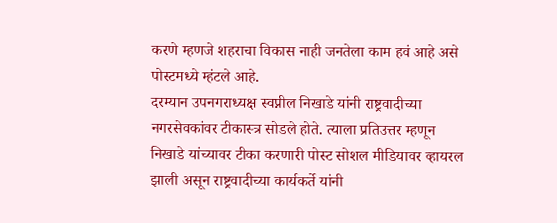करणे म्हणजे शहराचा विकास नाही जनतेला काम हवं आहे असे पोस्टमध्ये म्हंटले आहे.
दरम्यान उपनगराध्यक्ष स्वप्नील निखाडे यांनी राष्ट्रवादीच्या नगरसेवकांवर टीकास्त्र सोडले होते. त्याला प्रतिउत्तर म्हणून निखाडे यांच्यावर टीका करणारी पोस्ट सोशल मीडियावर व्हायरल झाली असून राष्ट्रवादीच्या कार्यकर्ते यांनी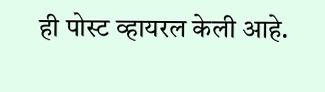ही पोस्ट व्हायरल केली आहे.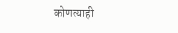कोणत्याही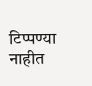टिप्पण्या नाहीत